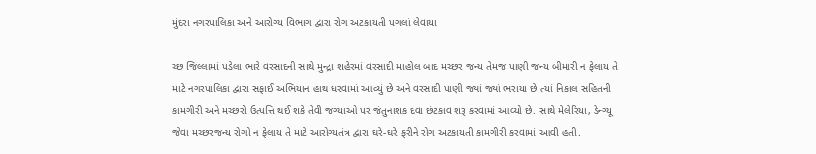મુંદરા નગરપાલિકા અને આરોગ્ય વિભાગ દ્વારા રોગ અટકાયતી પગલાં લેવાયા

ચ્છ જિલ્લામાં પડેલા ભારે વરસાદની સાથે મુન્દ્રા શહેરમાં વરસાદી માહોલ બાદ મચ્છર જન્ય તેમજ પાણી જન્ય બીમારી ન ફેલાય તે માટે નગરપાલિકા દ્વારા સફાઈ અભિયાન હાથ ધરવામાં આવ્યું છે અને વરસાદી પાણી જ્યાં જ્યાં ભરાયા છે ત્યાં નિકાલ સહિતની કામગીરી અને મચ્છરો ઉત્પત્તિ થઈ શકે તેવી જગ્યાઓ પર જંતુનાશક દવા છંટકાવ શરૂ કરવામાં આવ્યો છે. સાથે મેલેરિયા, ડેન્ગ્યૂ જેવા મચ્છરજન્ય રોગો ન ફેલાય તે માટે આરોગ્યતંત્ર દ્વારા ઘરે-ઘરે ફરીને રોગ અટકાયતી કામગીરી કરવામાં આવી હતી.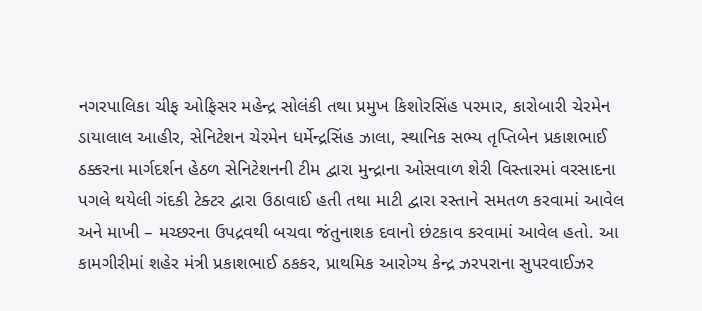નગરપાલિકા ચીફ ઓફિસર મહેન્દ્ર સોલંકી તથા પ્રમુખ કિશોરસિંહ પરમાર, કારોબારી ચેરમેન ડાયાલાલ આહીર, સેનિટેશન ચેરમેન ધર્મેન્દ્રસિંહ ઝાલા, સ્થાનિક સભ્ય તૃપ્તિબેન પ્રકાશભાઈ ઠક્કરના માર્ગદર્શન હેઠળ સેનિટેશનની ટીમ દ્વારા મુન્દ્રાના ઓસવાળ શેરી વિસ્તારમાં વરસાદના પગલે થયેલી ગંદકી ટેક્ટર દ્વારા ઉઠાવાઈ હતી તથા માટી દ્વારા રસ્તાને સમતળ કરવામાં આવેલ અને માખી – મચ્છરના ઉપદ્રવથી બચવા જંતુનાશક દવાનો છંટકાવ કરવામાં આવેલ હતો. આ કામગીરીમાં શહેર મંત્રી પ્રકાશભાઈ ઠકકર, પ્રાથમિક આરોગ્ય કેન્દ્ર ઝરપરાના સુપરવાઈઝર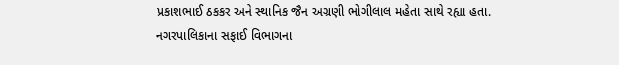પ્રકાશભાઈ ઠકકર અને સ્થાનિક જૈન અગ્રણી ભોગીલાલ મહેતા સાથે રહ્યા હતા. નગરપાલિકાના સફાઈ વિભાગના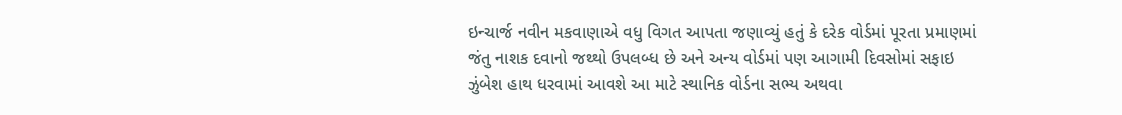ઇન્ચાર્જ નવીન મકવાણાએ વધુ વિગત આપતા જણાવ્યું હતું કે દરેક વોર્ડમાં પૂરતા પ્રમાણમાં જંતુ નાશક દવાનો જથ્થો ઉપલબ્ધ છે અને અન્ય વોર્ડમાં પણ આગામી દિવસોમાં સફાઇ ઝુંબેશ હાથ ધરવામાં આવશે આ માટે સ્થાનિક વોર્ડના સભ્ય અથવા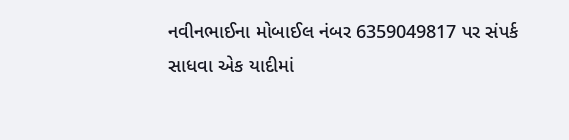નવીનભાઈના મોબાઈલ નંબર 6359049817 પર સંપર્ક સાધવા એક યાદીમાં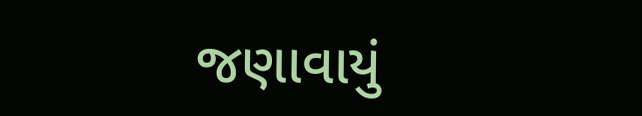જણાવાયું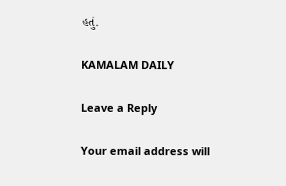હતું.

KAMALAM DAILY

Leave a Reply

Your email address will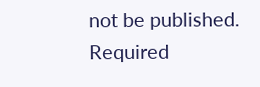not be published. Required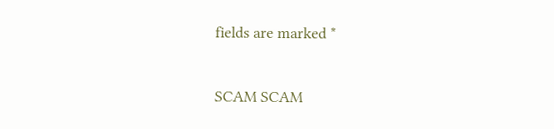fields are marked *

SCAM SCAM